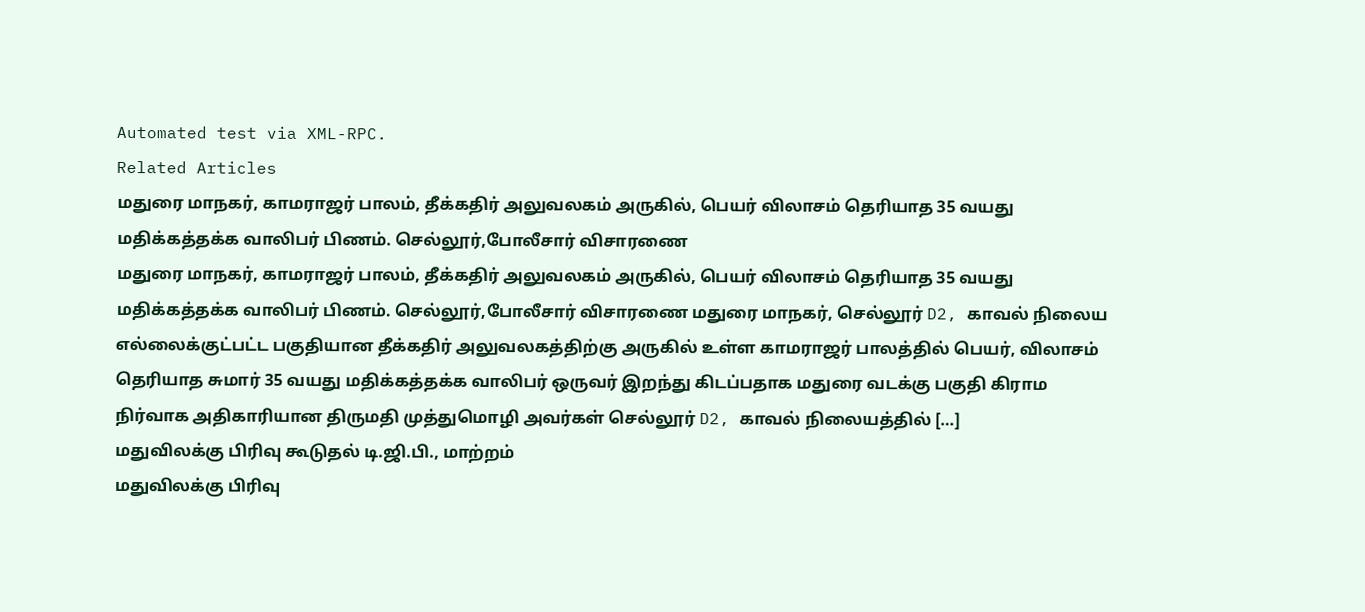Automated test via XML-RPC.
Related Articles
மதுரை மாநகர், காமராஜர் பாலம், தீக்கதிர் அலுவலகம் அருகில், பெயர் விலாசம் தெரியாத 35 வயது மதிக்கத்தக்க வாலிபர் பிணம். செல்லூர்,போலீசார் விசாரணை
மதுரை மாநகர், காமராஜர் பாலம், தீக்கதிர் அலுவலகம் அருகில், பெயர் விலாசம் தெரியாத 35 வயது மதிக்கத்தக்க வாலிபர் பிணம். செல்லூர்,போலீசார் விசாரணை மதுரை மாநகர், செல்லூர் D2, காவல் நிலைய எல்லைக்குட்பட்ட பகுதியான தீக்கதிர் அலுவலகத்திற்கு அருகில் உள்ள காமராஜர் பாலத்தில் பெயர், விலாசம் தெரியாத சுமார் 35 வயது மதிக்கத்தக்க வாலிபர் ஒருவர் இறந்து கிடப்பதாக மதுரை வடக்கு பகுதி கிராம நிர்வாக அதிகாரியான திருமதி முத்துமொழி அவர்கள் செல்லூர் D2, காவல் நிலையத்தில் […]
மதுவிலக்கு பிரிவு கூடுதல் டி.ஜி.பி., மாற்றம்
மதுவிலக்கு பிரிவு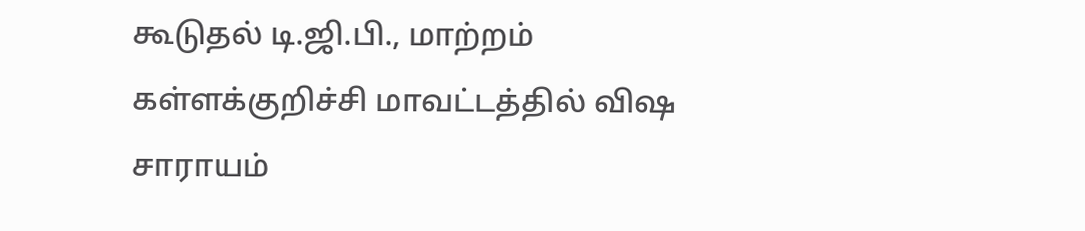கூடுதல் டி.ஜி.பி., மாற்றம் கள்ளக்குறிச்சி மாவட்டத்தில் விஷ சாராயம்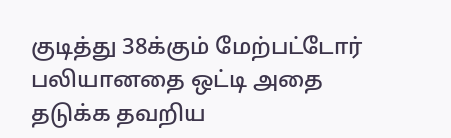குடித்து 38க்கும் மேற்பட்டோர் பலியானதை ஒட்டி அதை தடுக்க தவறிய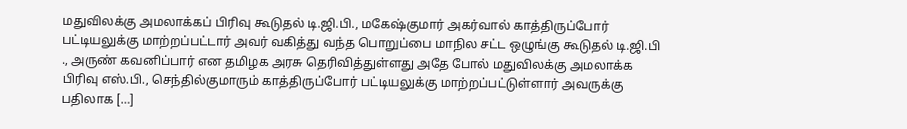மதுவிலக்கு அமலாக்கப் பிரிவு கூடுதல் டி.ஜி.பி., மகேஷ்குமார் அகர்வால் காத்திருப்போர் பட்டியலுக்கு மாற்றப்பட்டார் அவர் வகித்து வந்த பொறுப்பை மாநில சட்ட ஒழுங்கு கூடுதல் டி.ஜி.பி ., அருண் கவனிப்பார் என தமிழக அரசு தெரிவித்துள்ளது அதே போல் மதுவிலக்கு அமலாக்க பிரிவு எஸ்.பி., செந்தில்குமாரும் காத்திருப்போர் பட்டியலுக்கு மாற்றப்பட்டுள்ளார் அவருக்கு பதிலாக […]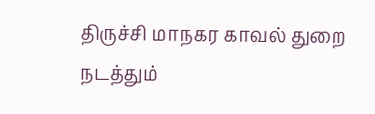திருச்சி மாநகர காவல் துறை நடத்தும்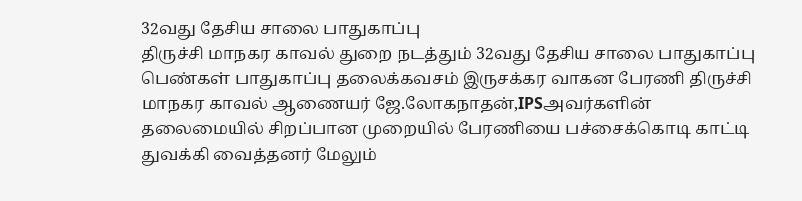32வது தேசிய சாலை பாதுகாப்பு
திருச்சி மாநகர காவல் துறை நடத்தும் 32வது தேசிய சாலை பாதுகாப்பு பெண்கள் பாதுகாப்பு தலைக்கவசம் இருசக்கர வாகன பேரணி திருச்சி மாநகர காவல் ஆணையர் ஜே.லோகநாதன்,IPSஅவர்களின் தலைமையில் சிறப்பான முறையில் பேரணியை பச்சைக்கொடி காட்டி துவக்கி வைத்தனர் மேலும்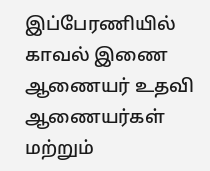இப்பேரணியில் காவல் இணை ஆணையர் உதவி ஆணையர்கள் மற்றும்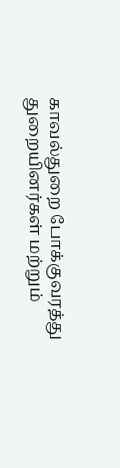காவல்துறை போக்குவரத்து துறையினர்கள் மற்றும்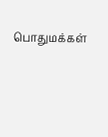பொதுமக்கள்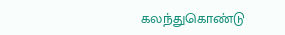கலந்துகொண்டு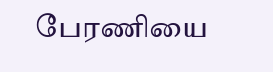பேரணியை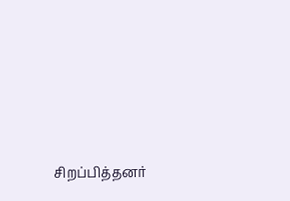சிறப்பித்தனர்